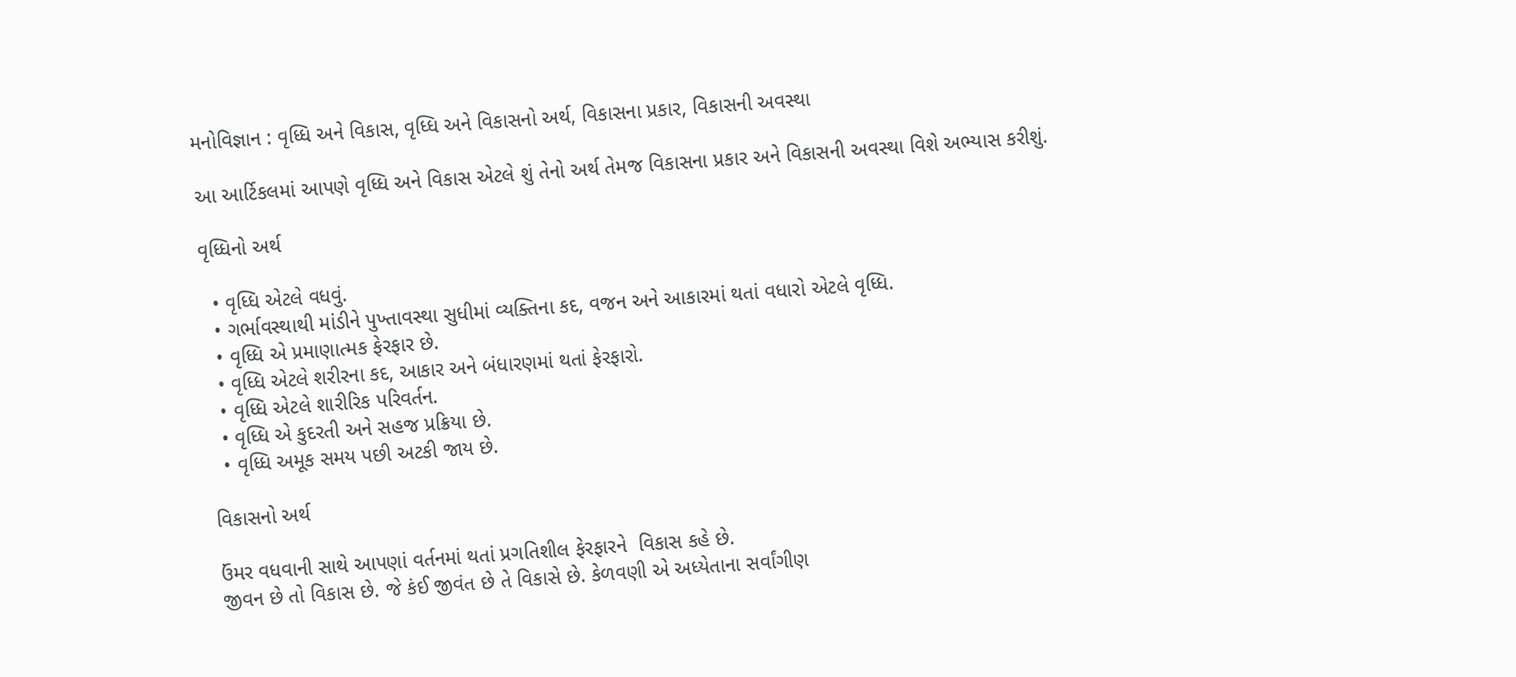મનોવિજ્ઞાન : વૃધ્ધિ અને વિકાસ, વૃધ્ધિ અને વિકાસનો અર્થ, વિકાસના પ્રકાર, વિકાસની અવસ્થા

આ આર્ટિકલમાં આપણે વૃધ્ધિ અને વિકાસ એટલે શું તેનો અર્થ તેમજ વિકાસના પ્રકાર અને વિકાસની અવસ્થા વિશે અભ્યાસ કરીશું.

વૃધ્ધિનો અર્થ

  • વૃધ્ધિ એટલે વધવું.
  • ગર્ભાવસ્થાથી માંડીને પુખ્તાવસ્થા સુધીમાં વ્યક્તિના કદ, વજન અને આકારમાં થતાં વધારો એટલે વૃધ્ધિ.
  • વૃધ્ધિ એ પ્રમાણાત્મક ફેરફાર છે.
  • વૃધ્ધિ એટલે શરીરના કદ, આકાર અને બંધારણમાં થતાં ફેરફારો.
  • વૃધ્ધિ એટલે શારીરિક પરિવર્તન.
  • વૃધ્ધિ એ કુદરતી અને સહજ પ્રક્રિયા છે.
  • વૃધ્ધિ અમૂક સમય પછી અટકી જાય છે.

વિકાસનો અર્થ

ઉંમર વધવાની સાથે આપણાં વર્તનમાં થતાં પ્રગતિશીલ ફેરફારને  વિકાસ કહે છે.
જીવન છે તો વિકાસ છે. જે કંઈ જીવંત છે તે વિકાસે છે. કેળવણી એ અધ્યેતાના સર્વાંગીણ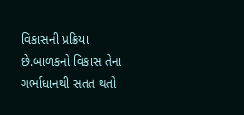વિકાસની પ્રક્રિયા છે.બાળકનો વિકાસ તેના ગર્ભાધાનથી સતત થતો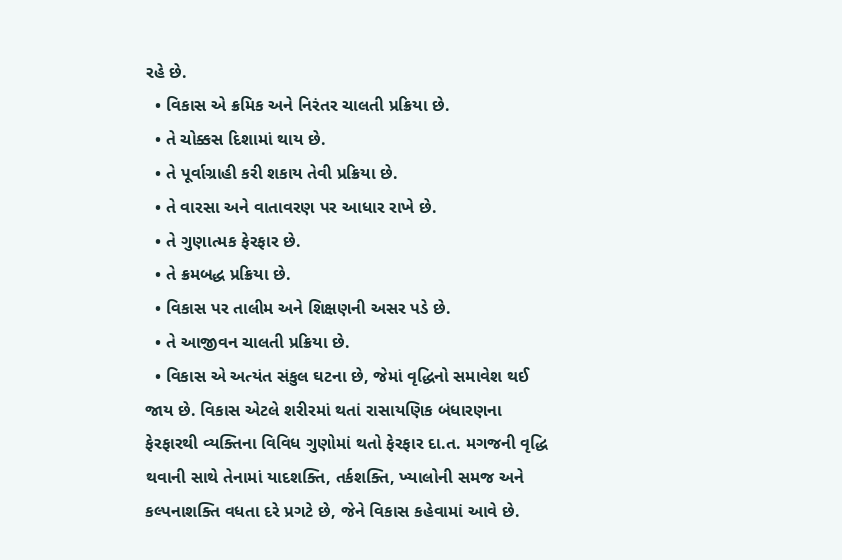રહે છે.
  • વિકાસ એ ક્રમિક અને નિરંતર ચાલતી પ્રક્રિયા છે.
  • તે ચોક્કસ દિશામાં થાય છે.
  • તે પૂર્વાગ્રાહી કરી શકાય તેવી પ્રક્રિયા છે.
  • તે વારસા અને વાતાવરણ પર આધાર રાખે છે.
  • તે ગુણાત્મક ફેરફાર છે.
  • તે ક્રમબદ્ધ પ્રક્રિયા છે.
  • વિકાસ પર તાલીમ અને શિક્ષણની અસર પડે છે.
  • તે આજીવન ચાલતી પ્રક્રિયા છે.
  • વિકાસ એ અત્યંત સંકુલ ઘટના છે, જેમાં વૃદ્ધિનો સમાવેશ થઈ જાય છે. વિકાસ એટલે શરીરમાં થતાં રાસાયણિક બંધારણના ફેરફારથી વ્યક્તિના વિવિધ ગુણોમાં થતો ફેરફાર દા.ત. મગજની વૃદ્ધિ થવાની સાથે તેનામાં યાદશક્તિ, તર્કશક્તિ, ખ્યાલોની સમજ અને કલ્પનાશક્તિ વધતા દરે પ્રગટે છે, જેને વિકાસ કહેવામાં આવે છે.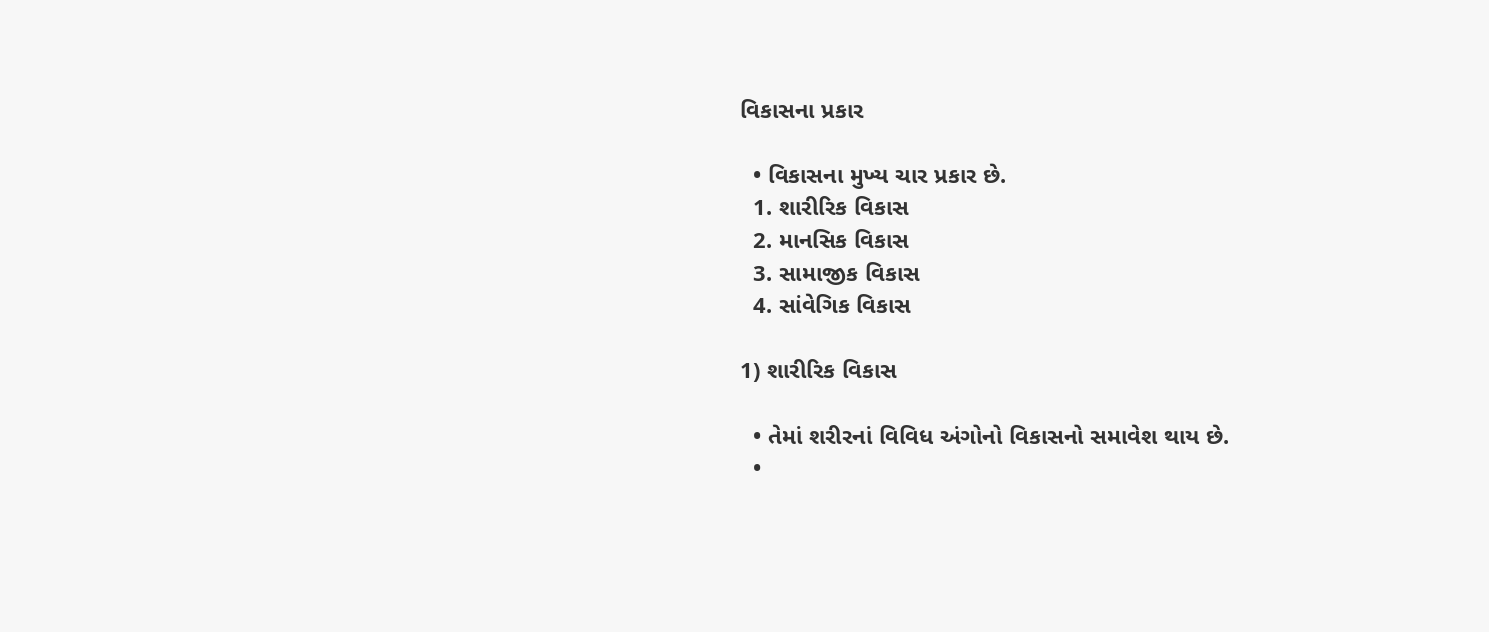વિકાસના પ્રકાર

  • વિકાસના મુખ્ય ચાર પ્રકાર છે.
  1. શારીરિક વિકાસ
  2. માનસિક વિકાસ
  3. સામાજીક વિકાસ
  4. સાંવેગિક વિકાસ

1) શારીરિક વિકાસ

  • તેમાં શરીરનાં વિવિધ અંગોનો વિકાસનો સમાવેશ થાય છે.
  •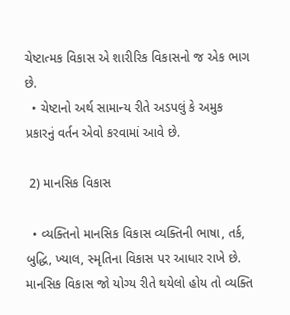ચેષ્ટાત્મક વિકાસ એ શારીરિક વિકાસનો જ એક ભાગ છે.
  • ચેષ્ટાનો અર્થ સામાન્ય રીતે અડપલું કે અમુક પ્રકારનું વર્તન એવો કરવામાં આવે છે.

 2) માનસિક વિકાસ

  • વ્યક્તિનો માનસિક વિકાસ વ્યક્તિની ભાષા, તર્ક, બુદ્ધિ, ખ્યાલ, સ્મૃતિના વિકાસ પર આધાર રાખે છે. માનસિક વિકાસ જો યોગ્ય રીતે થયેલો હોય તો વ્યક્તિ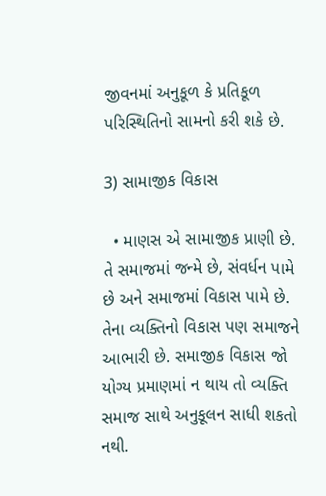જીવનમાં અનુકૂળ કે પ્રતિકૂળ પરિસ્થિતિનો સામનો કરી શકે છે.

3) સામાજીક વિકાસ

  • માણસ એ સામાજીક પ્રાણી છે. તે સમાજમાં જન્મે છે, સંવર્ધન પામે છે અને સમાજમાં વિકાસ પામે છે. તેના વ્યક્તિનો વિકાસ પણ સમાજને આભારી છે. સમાજીક વિકાસ જો યોગ્ય પ્રમાણમાં ન થાય તો વ્યક્તિ સમાજ સાથે અનુકૂલન સાધી શકતો નથી.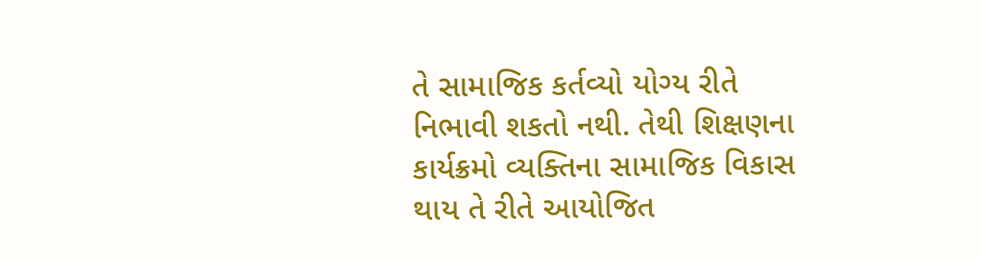તે સામાજિક કર્તવ્યો યોગ્ય રીતે નિભાવી શકતો નથી. તેથી શિક્ષણના કાર્યક્રમો વ્યક્તિના સામાજિક વિકાસ થાય તે રીતે આયોજિત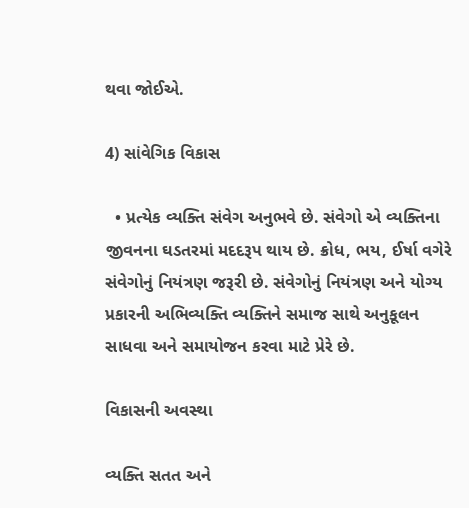થવા જોઈએ.

4) સાંવેગિક વિકાસ

  • પ્રત્યેક વ્યક્તિ સંવેગ અનુભવે છે. સંવેગો એ વ્યક્તિના જીવનના ઘડતરમાં મદદરૂપ થાય છે. ક્રોધ, ભય, ઈર્ષા વગેરે સંવેગોનું નિયંત્રણ જરૂરી છે. સંવેગોનું નિયંત્રણ અને યોગ્ય પ્રકારની અભિવ્યક્તિ વ્યક્તિને સમાજ સાથે અનુકૂલન સાધવા અને સમાયોજન કરવા માટે પ્રેરે છે.

વિકાસની અવસ્થા

વ્યક્તિ સતત અને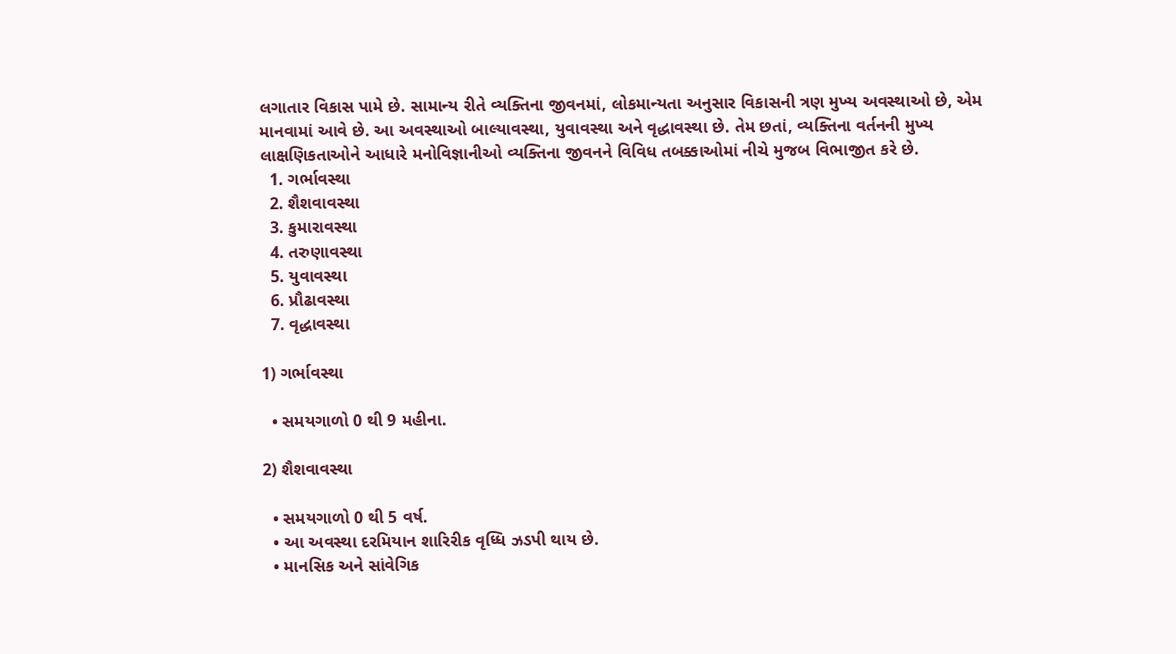લગાતાર વિકાસ પામે છે. સામાન્ય રીતે વ્યક્તિના જીવનમાં, લોકમાન્યતા અનુસાર વિકાસની ત્રણ મુખ્ય અવસ્થાઓ છે, એમ માનવામાં આવે છે. આ અવસ્થાઓ બાલ્યાવસ્થા, યુવાવસ્થા અને વૃદ્ધાવસ્થા છે. તેમ છતાં, વ્યક્તિના વર્તનની મુખ્ય લાક્ષણિકતાઓને આધારે મનોવિજ્ઞાનીઓ વ્યક્તિના જીવનને વિવિધ તબક્કાઓમાં નીચે મુજબ વિભાજીત કરે છે.
  1. ગર્ભાવસ્થા
  2. શૈશવાવસ્થા
  3. કુમારાવસ્થા
  4. તરુણાવસ્થા
  5. યુવાવસ્થા
  6. પ્રૌઢાવસ્થા
  7. વૃદ્ધાવસ્થા

1) ગર્ભાવસ્થા

  • સમયગાળો 0 થી 9 મહીના.

2) શૈશવાવસ્થા

  • સમયગાળો 0 થી 5 વર્ષ.
  • આ અવસ્થા દરમિયાન શારિરીક વૃધ્ધિ ઝડપી થાય છે.
  • માનસિક અને સાંવેગિક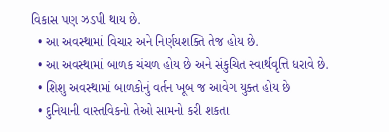વિકાસ પણ ઝડપી થાય છે.
  • આ અવસ્થામાં વિચાર અને નિર્ણયશક્તિ તેજ હોય છે.
  • આ અવસ્થામાં બાળક ચંચળ હોય છે અને સંકુચિત સ્વાર્થવૃત્તિ ધરાવે છે.
  • શિશુ અવસ્થામાં બાળકોનું વર્તન ખૂબ જ આવેગ યુક્ત હોય છે
  • દુનિયાની વાસ્તવિકનો તેઓ સામનો કરી શકતા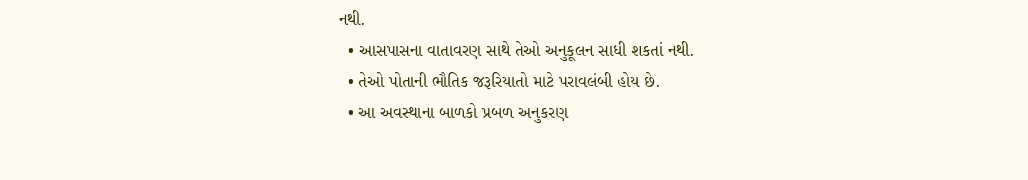નથી.
  • આસપાસના વાતાવરણ સાથે તેઓ અનુકૂલન સાધી શકતાં નથી.
  • તેઓ પોતાની ભૌતિક જરૂરિયાતો માટે પરાવલંબી હોય છે.
  • આ અવસ્થાના બાળકો પ્રબળ અનુકરણ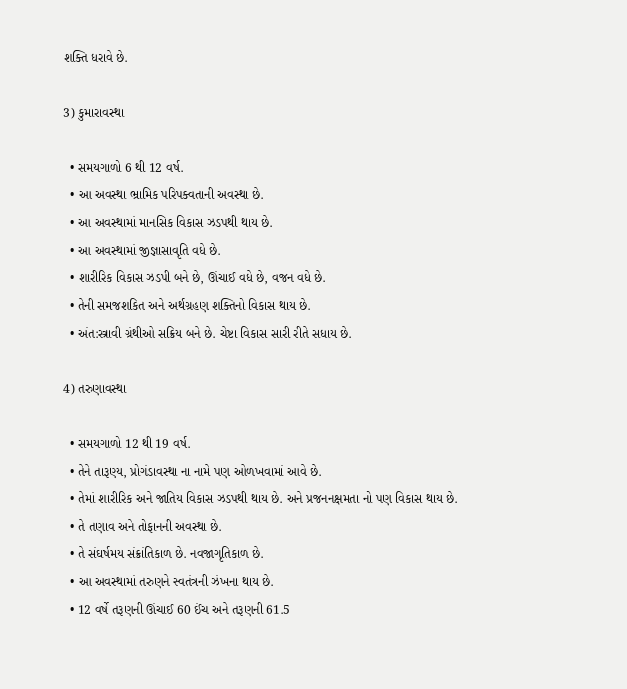શક્તિ ધરાવે છે.

3) કુમારાવસ્થા

  • સમયગાળો 6 થી 12 વર્ષ.
  • આ અવસ્થા ભ્રામિક પરિપક્વતાની અવસ્થા છે.
  • આ અવસ્થામાં માનસિક વિકાસ ઝડપથી થાય છે.
  • આ અવસ્થામાં જીજ્ઞાસાવૃતિ વધે છે.
  • શારીરિક વિકાસ ઝડપી બને છે, ઊંચાઈ વધે છે, વજન વધે છે.
  • તેની સમજશકિત અને અર્થગ્રહણ શક્તિનો વિકાસ થાય છે.
  • અંત:સ્ત્રાવી ગ્રંથીઓ સક્રિય બને છે. ચેષ્ટા વિકાસ સારી રીતે સધાય છે.

4) તરુણાવસ્થા

  • સમયગાળો 12 થી 19 વર્ષ.
  • તેને તારૂણ્ય, પ્રોગંડાવસ્થા ના નામે પણ ઓળખવામાં આવે છે.
  • તેમાં શારીરિક અને જાતિય વિકાસ ઝડપથી થાય છે. અને પ્રજનનક્ષમતા નો પણ વિકાસ થાય છે.
  • તે તણાવ અને તોફાનની અવસ્થા છે.
  • તે સંઘર્ષમય સંક્રાંતિકાળ છે. નવજાગૃતિકાળ છે.
  • આ અવસ્થામાં તરુણને સ્વતંત્રની ઝંખના થાય છે.
  • 12 વર્ષે તરૂણની ઊંચાઈ 60 ઈંચ અને તરૂણની 61.5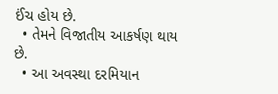ઈંચ હોય છે.
  • તેમને વિજાતીય આકર્ષણ થાય છે.
  • આ અવસ્થા દરમિયાન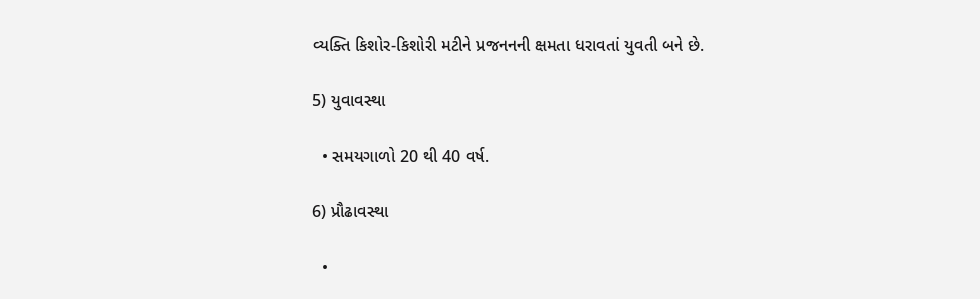વ્યક્તિ કિશોર-કિશોરી મટીને પ્રજનનની ક્ષમતા ધરાવતાં યુવતી બને છે.

5) યુવાવસ્થા

  • સમયગાળો 20 થી 40 વર્ષ.

6) પ્રૌઢાવસ્થા

  •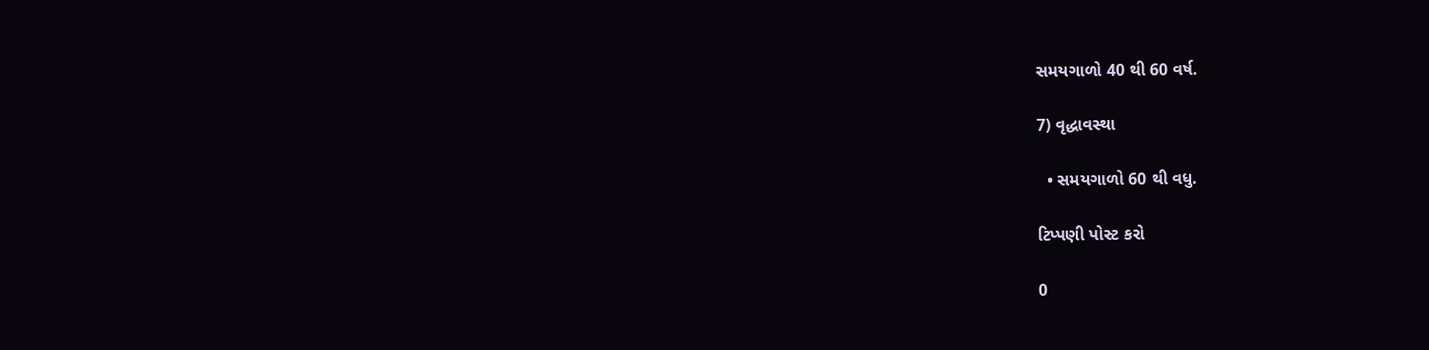સમયગાળો 40 થી 60 વર્ષ.

7) વૃદ્ધાવસ્થા

  • સમયગાળો 60 થી વધુ.

ટિપ્પણી પોસ્ટ કરો

0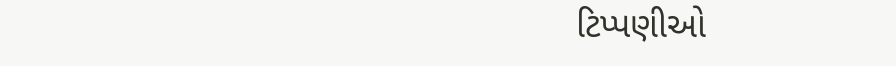ટિપ્પણીઓ